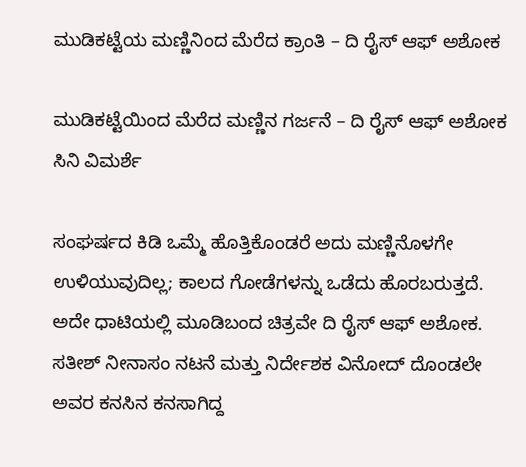ಮುಡಿಕಟ್ಟೆಯ ಮಣ್ಣಿನಿಂದ ಮೆರೆದ ಕ್ರಾಂತಿ – ದಿ ರೈಸ್ ಆಫ್ ಅಶೋಕ

ಮುಡಿಕಟ್ಟೆಯಿಂದ ಮೆರೆದ ಮಣ್ಣಿನ ಗರ್ಜನೆ – ದಿ ರೈಸ್ ಆಫ್ ಅಶೋಕ ಸಿನಿ ವಿಮರ್ಶೆ

ಸಂಘರ್ಷದ ಕಿಡಿ ಒಮ್ಮೆ ಹೊತ್ತಿಕೊಂಡರೆ ಅದು ಮಣ್ಣಿನೊಳಗೇ ಉಳಿಯುವುದಿಲ್ಲ; ಕಾಲದ ಗೋಡೆಗಳನ್ನು ಒಡೆದು ಹೊರಬರುತ್ತದೆ. ಅದೇ ಧಾಟಿಯಲ್ಲಿ ಮೂಡಿಬಂದ ಚಿತ್ರವೇ ದಿ ರೈಸ್ ಆಫ್ ಅಶೋಕ. ಸತೀಶ್ ನೀನಾಸಂ ನಟನೆ ಮತ್ತು ನಿರ್ದೇಶಕ ವಿನೋದ್ ದೊಂಡಲೇ ಅವರ ಕನಸಿನ ಕನಸಾಗಿದ್ದ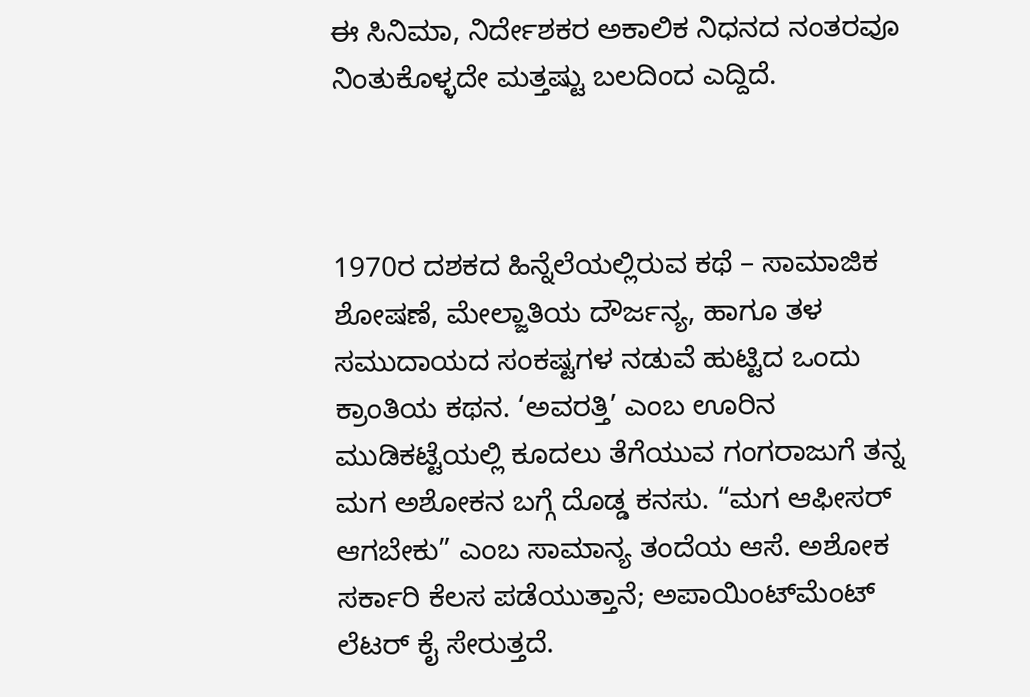ಈ ಸಿನಿಮಾ, ನಿರ್ದೇಶಕರ ಅಕಾಲಿಕ ನಿಧನದ ನಂತರವೂ ನಿಂತುಕೊಳ್ಳದೇ ಮತ್ತಷ್ಟು ಬಲದಿಂದ ಎದ್ದಿದೆ.



1970ರ ದಶಕದ ಹಿನ್ನೆಲೆಯಲ್ಲಿರುವ ಕಥೆ – ಸಾಮಾಜಿಕ ಶೋಷಣೆ, ಮೇಲ್ಜಾತಿಯ ದೌರ್ಜನ್ಯ, ಹಾಗೂ ತಳ ಸಮುದಾಯದ ಸಂಕಷ್ಟಗಳ ನಡುವೆ ಹುಟ್ಟಿದ ಒಂದು ಕ್ರಾಂತಿಯ ಕಥನ. ‘ಅವರತ್ತಿ’ ಎಂಬ ಊರಿನ ಮುಡಿಕಟ್ಟೆಯಲ್ಲಿ ಕೂದಲು ತೆಗೆಯುವ ಗಂಗರಾಜುಗೆ ತನ್ನ ಮಗ ಅಶೋಕನ ಬಗ್ಗೆ ದೊಡ್ಡ ಕನಸು. “ಮಗ ಆಫೀಸರ್ ಆಗಬೇಕು” ಎಂಬ ಸಾಮಾನ್ಯ ತಂದೆಯ ಆಸೆ. ಅಶೋಕ ಸರ್ಕಾರಿ ಕೆಲಸ ಪಡೆಯುತ್ತಾನೆ; ಅಪಾಯಿಂಟ್‌ಮೆಂಟ್ ಲೆಟರ್ ಕೈ ಸೇರುತ್ತದೆ.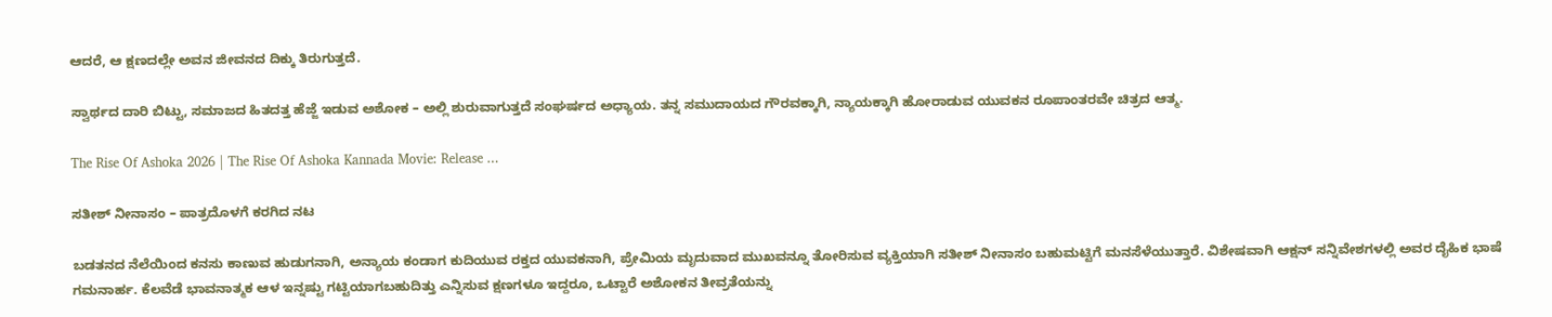ಆದರೆ, ಆ ಕ್ಷಣದಲ್ಲೇ ಅವನ ಜೀವನದ ದಿಕ್ಕು ತಿರುಗುತ್ತದೆ.

ಸ್ವಾರ್ಥದ ದಾರಿ ಬಿಟ್ಟು, ಸಮಾಜದ ಹಿತದತ್ತ ಹೆಜ್ಜೆ ಇಡುವ ಅಶೋಕ – ಅಲ್ಲಿ ಶುರುವಾಗುತ್ತದೆ ಸಂಘರ್ಷದ ಅಧ್ಯಾಯ. ತನ್ನ ಸಮುದಾಯದ ಗೌರವಕ್ಕಾಗಿ, ನ್ಯಾಯಕ್ಕಾಗಿ ಹೋರಾಡುವ ಯುವಕನ ರೂಪಾಂತರವೇ ಚಿತ್ರದ ಆತ್ಮ.

The Rise Of Ashoka 2026 | The Rise Of Ashoka Kannada Movie: Release ...

ಸತೀಶ್ ನೀನಾಸಂ – ಪಾತ್ರದೊಳಗೆ ಕರಗಿದ ನಟ

ಬಡತನದ ನೆಲೆಯಿಂದ ಕನಸು ಕಾಣುವ ಹುಡುಗನಾಗಿ, ಅನ್ಯಾಯ ಕಂಡಾಗ ಕುದಿಯುವ ರಕ್ತದ ಯುವಕನಾಗಿ, ಪ್ರೇಮಿಯ ಮೃದುವಾದ ಮುಖವನ್ನೂ ತೋರಿಸುವ ವ್ಯಕ್ತಿಯಾಗಿ ಸತೀಶ್ ನೀನಾಸಂ ಬಹುಮಟ್ಟಿಗೆ ಮನಸೆಳೆಯುತ್ತಾರೆ. ವಿಶೇಷವಾಗಿ ಆಕ್ಷನ್ ಸನ್ನಿವೇಶಗಳಲ್ಲಿ ಅವರ ದೈಹಿಕ ಭಾಷೆ ಗಮನಾರ್ಹ. ಕೆಲವೆಡೆ ಭಾವನಾತ್ಮಕ ಆಳ ಇನ್ನಷ್ಟು ಗಟ್ಟಿಯಾಗಬಹುದಿತ್ತು ಎನ್ನಿಸುವ ಕ್ಷಣಗಳೂ ಇದ್ದರೂ, ಒಟ್ಟಾರೆ ಅಶೋಕನ ತೀವ್ರತೆಯನ್ನು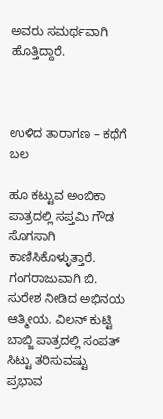ಅವರು ಸಮರ್ಥವಾಗಿ ಹೊತ್ತಿದ್ದಾರೆ.



ಉಳಿದ ತಾರಾಗಣ – ಕಥೆಗೆ ಬಲ

ಹೂ ಕಟ್ಟುವ ಅಂಬಿಕಾ ಪಾತ್ರದಲ್ಲಿ ಸಪ್ತಮಿ ಗೌಡ ಸೊಗಸಾಗಿ ಕಾಣಿಸಿಕೊಳ್ಳುತ್ತಾರೆ. ಗಂಗರಾಜುವಾಗಿ ಬಿ. ಸುರೇಶ ನೀಡಿದ ಅಭಿನಯ ಆತ್ಮೀಯ. ವಿಲನ್ ಕುಟ್ಟಿ ಬಾಬ್ಜಿ ಪಾತ್ರದಲ್ಲಿ ಸಂಪತ್ ಸಿಟ್ಟು ತರಿಸುವಷ್ಟು ಪ್ರಭಾವ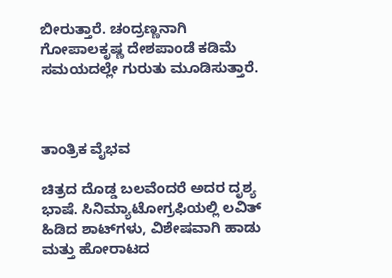ಬೀರುತ್ತಾರೆ. ಚಂದ್ರಣ್ಣನಾಗಿ ಗೋಪಾಲಕೃಷ್ಣ ದೇಶಪಾಂಡೆ ಕಡಿಮೆ ಸಮಯದಲ್ಲೇ ಗುರುತು ಮೂಡಿಸುತ್ತಾರೆ.



ತಾಂತ್ರಿಕ ವೈಭವ

ಚಿತ್ರದ ದೊಡ್ಡ ಬಲವೆಂದರೆ ಅದರ ದೃಶ್ಯ ಭಾಷೆ. ಸಿನಿಮ್ಯಾಟೋಗ್ರಫಿಯಲ್ಲಿ ಲವಿತ್ ಹಿಡಿದ ಶಾಟ್‌ಗಳು, ವಿಶೇಷವಾಗಿ ಹಾಡು ಮತ್ತು ಹೋರಾಟದ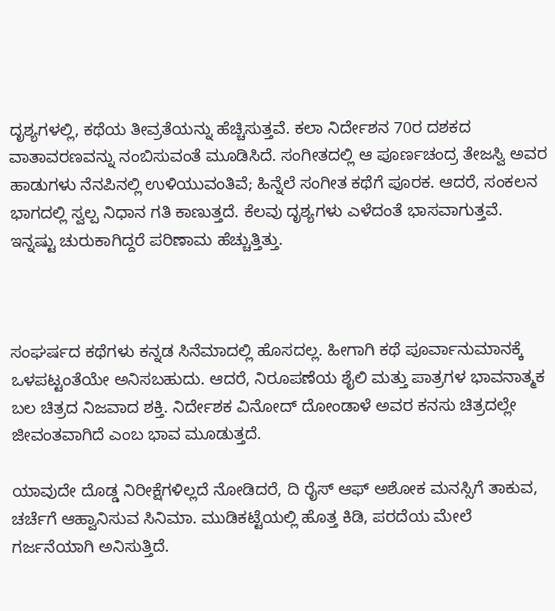ದೃಶ್ಯಗಳಲ್ಲಿ, ಕಥೆಯ ತೀವ್ರತೆಯನ್ನು ಹೆಚ್ಚಿಸುತ್ತವೆ. ಕಲಾ ನಿರ್ದೇಶನ 70ರ ದಶಕದ ವಾತಾವರಣವನ್ನು ನಂಬಿಸುವಂತೆ ಮೂಡಿಸಿದೆ. ಸಂಗೀತದಲ್ಲಿ ಆ ಪೂರ್ಣಚಂದ್ರ ತೇಜಸ್ವಿ ಅವರ ಹಾಡುಗಳು ನೆನಪಿನಲ್ಲಿ ಉಳಿಯುವಂತಿವೆ; ಹಿನ್ನೆಲೆ ಸಂಗೀತ ಕಥೆಗೆ ಪೂರಕ. ಆದರೆ, ಸಂಕಲನ ಭಾಗದಲ್ಲಿ ಸ್ವಲ್ಪ ನಿಧಾನ ಗತಿ ಕಾಣುತ್ತದೆ. ಕೆಲವು ದೃಶ್ಯಗಳು ಎಳೆದಂತೆ ಭಾಸವಾಗುತ್ತವೆ. ಇನ್ನಷ್ಟು ಚುರುಕಾಗಿದ್ದರೆ ಪರಿಣಾಮ ಹೆಚ್ಚುತ್ತಿತ್ತು.



ಸಂಘರ್ಷದ ಕಥೆಗಳು ಕನ್ನಡ ಸಿನೆಮಾದಲ್ಲಿ ಹೊಸದಲ್ಲ. ಹೀಗಾಗಿ ಕಥೆ ಪೂರ್ವಾನುಮಾನಕ್ಕೆ ಒಳಪಟ್ಟಂತೆಯೇ ಅನಿಸಬಹುದು. ಆದರೆ, ನಿರೂಪಣೆಯ ಶೈಲಿ ಮತ್ತು ಪಾತ್ರಗಳ ಭಾವನಾತ್ಮಕ ಬಲ ಚಿತ್ರದ ನಿಜವಾದ ಶಕ್ತಿ. ನಿರ್ದೇಶಕ ವಿನೋದ್ ದೋಂಡಾಳೆ ಅವರ ಕನಸು ಚಿತ್ರದಲ್ಲೇ ಜೀವಂತವಾಗಿದೆ ಎಂಬ ಭಾವ ಮೂಡುತ್ತದೆ.

ಯಾವುದೇ ದೊಡ್ಡ ನಿರೀಕ್ಷೆಗಳಿಲ್ಲದೆ ನೋಡಿದರೆ, ದಿ ರೈಸ್ ಆಫ್ ಅಶೋಕ ಮನಸ್ಸಿಗೆ ತಾಕುವ, ಚರ್ಚೆಗೆ ಆಹ್ವಾನಿಸುವ ಸಿನಿಮಾ. ಮುಡಿಕಟ್ಟೆಯಲ್ಲಿ ಹೊತ್ತ ಕಿಡಿ, ಪರದೆಯ ಮೇಲೆ ಗರ್ಜನೆಯಾಗಿ ಅನಿಸುತ್ತಿದೆ.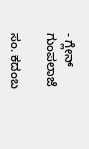- ಗ್ಲೇನ್ ಗುಂಪಲಾಜೆ

ಸಂ. ಕದಂಬ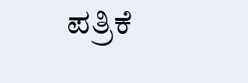ಪತ್ರಿಕೆ